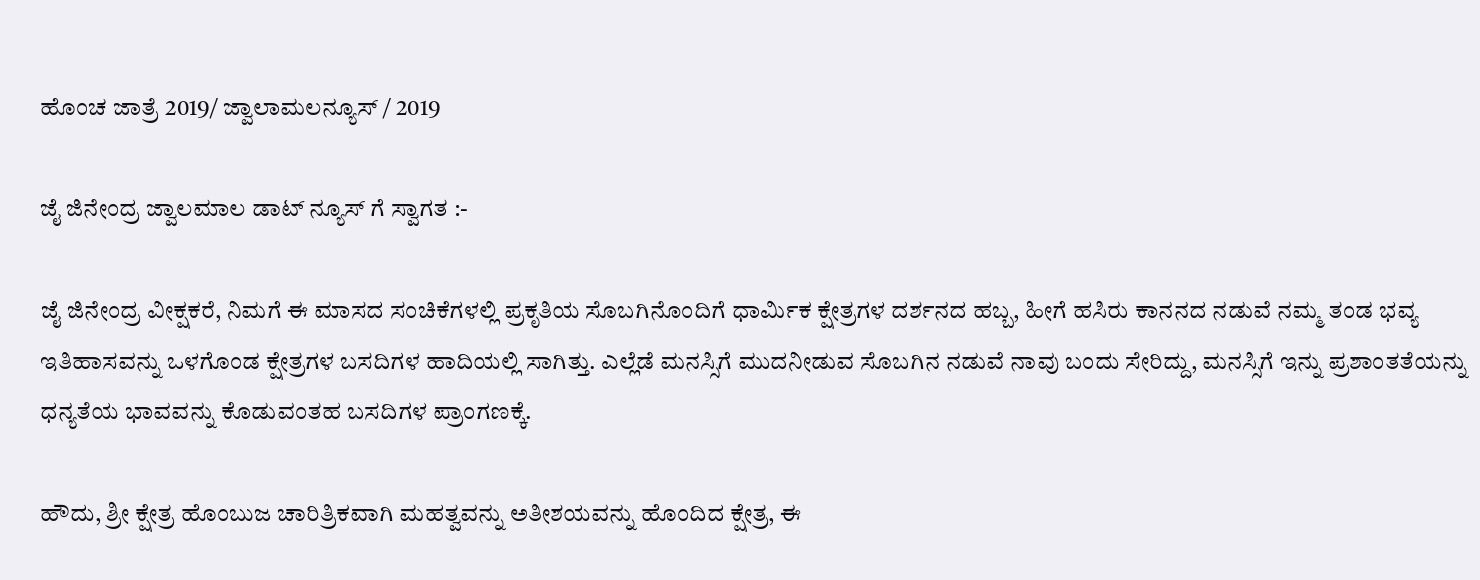ಹೊಂಚ ಜಾತ್ರೆ 2019/ ಜ್ವಾಲಾಮಲನ್ಯೂಸ್ / 2019

ಜೈ ಜಿನೇಂದ್ರ ಜ್ವಾಲಮಾಲ ಡಾಟ್ ನ್ಯೂಸ್ ಗೆ ಸ್ವಾಗತ :-

ಜೈ ಜಿನೇಂದ್ರ ವೀಕ್ಷಕರೆ, ನಿಮಗೆ ಈ ಮಾಸದ ಸಂಚಿಕೆಗಳಲ್ಲಿ ಪ್ರಕೃತಿಯ ಸೊಬಗಿನೊಂದಿಗೆ ಧಾರ್ಮಿಕ ಕ್ಷೇತ್ರಗಳ ದರ್ಶನದ ಹಬ್ಬ, ಹೀಗೆ ಹಸಿರು ಕಾನನದ ನಡುವೆ ನಮ್ಮ ತಂಡ ಭವ್ಯ ಇತಿಹಾಸವನ್ನು ಒಳಗೊಂಡ ಕ್ಷೇತ್ರಗಳ ಬಸದಿಗಳ ಹಾದಿಯಲ್ಲಿ ಸಾಗಿತ್ತು. ಎಲ್ಲೆಡೆ ಮನಸ್ಸಿಗೆ ಮುದನೀಡುವ ಸೊಬಗಿನ ನಡುವೆ ನಾವು ಬಂದು ಸೇರಿದ್ದು, ಮನಸ್ಸಿಗೆ ಇನ್ನು ಪ್ರಶಾಂತತೆಯನ್ನು ಧನ್ಯತೆಯ ಭಾವವನ್ನು ಕೊಡುವಂತಹ ಬಸದಿಗಳ ಪ್ರಾಂಗಣಕ್ಕೆ.

ಹೌದು, ಶ್ರೀ ಕ್ಷೇತ್ರ ಹೊಂಬುಜ ಚಾರಿತ್ರಿಕವಾಗಿ ಮಹತ್ವವನ್ನು ಅತೀಶಯವನ್ನು ಹೊಂದಿದ ಕ್ಷೇತ್ರ, ಈ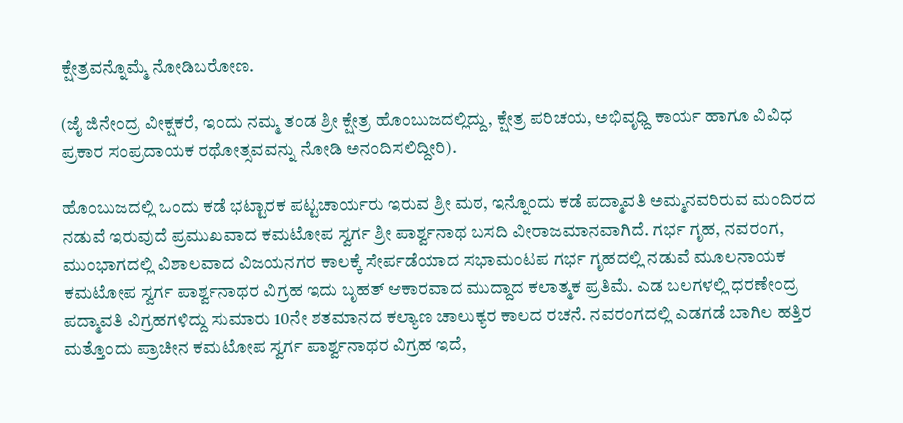ಕ್ಷೇತ್ರವನ್ನೊಮ್ಮೆ ನೋಡಿಬರೋಣ.

(ಜೈ ಜಿನೇಂದ್ರ ವೀಕ್ಷಕರೆ, ಇಂದು ನಮ್ಮ ತಂಡ ಶ್ರೀ ಕ್ಷೇತ್ರ ಹೊಂಬುಜದಲ್ಲಿದ್ದು, ಕ್ಷೇತ್ರ ಪರಿಚಯ, ಅಭಿವೃಧ್ದಿ ಕಾರ್ಯ ಹಾಗೂ ವಿವಿಧ ಪ್ರಕಾರ ಸಂಪ್ರದಾಯಕ ರಥೋತ್ಸವವನ್ನು ನೋಡಿ ಅನಂದಿಸಲಿದ್ದೀರಿ).

ಹೊಂಬುಜದಲ್ಲಿ ಒಂದು ಕಡೆ ಭಟ್ಟಾರಕ ಪಟ್ಟಚಾರ್ಯರು ಇರುವ ಶ್ರೀ ಮಠ, ಇನ್ನೊಂದು ಕಡೆ ಪದ್ಮಾವತಿ ಅಮ್ಮನವರಿರುವ ಮಂದಿರದ ನಡುವೆ ಇರುವುದೆ ಪ್ರಮುಖವಾದ ಕಮಟೋಪ ಸ್ವರ್ಗ ಶ್ರೀ ಪಾರ್ಶ್ವನಾಥ ಬಸದಿ ವೀರಾಜಮಾನವಾಗಿದೆ. ಗರ್ಭ ಗೃಹ, ನವರಂಗ, ಮುಂಭಾಗದಲ್ಲಿ ವಿಶಾಲವಾದ ವಿಜಯನಗರ ಕಾಲಕ್ಕೆ ಸೇರ್ಪಡೆಯಾದ ಸಭಾಮಂಟಪ ಗರ್ಭ ಗೃಹದಲ್ಲಿ ನಡುವೆ ಮೂಲನಾಯಕ ಕಮಟೋಪ ಸ್ವರ್ಗ ಪಾರ್ಶ್ವನಾಥರ ವಿಗ್ರಹ ಇದು ಬೃಹತ್ ಆಕಾರವಾದ ಮುದ್ದಾದ ಕಲಾತ್ಮಕ ಪ್ರತಿಮೆ. ಎಡ ಬಲಗಳಲ್ಲಿ ಧರಣೇಂದ್ರ ಪದ್ಮಾವತಿ ವಿಗ್ರಹಗಳಿದ್ದು ಸುಮಾರು 10ನೇ ಶತಮಾನದ ಕಲ್ಯಾಣ ಚಾಲುಕ್ಯರ ಕಾಲದ ರಚನೆ. ನವರಂಗದಲ್ಲಿ ಎಡಗಡೆ ಬಾಗಿಲ ಹತ್ತಿರ ಮತ್ತೊಂದು ಪ್ರಾಚೀನ ಕಮಟೋಪ ಸ್ವರ್ಗ ಪಾರ್ಶ್ವನಾಥರ ವಿಗ್ರಹ ಇದೆ,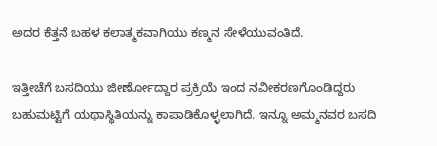ಅದರ ಕೆತ್ತನೆ ಬಹಳ ಕಲಾತ್ಮಕವಾಗಿಯು ಕಣ್ಮನ ಸೇಳೆಯುವಂತಿದೆ.

ಇತ್ತೀಚೆಗೆ ಬಸದಿಯು ಜೀರ್ಣೋದ್ದಾರ ಪ್ರಕ್ರಿಯೆ ಇಂದ ನವೀಕರಣಗೊಂಡಿದ್ದರು ಬಹುಮಟ್ಟಿಗೆ ಯಥಾಸ್ಥಿತಿಯನ್ನು ಕಾಪಾಡಿಕೊಳ್ಳಲಾಗಿದೆ. ಇನ್ನೂ ಅಮ್ಮನವರ ಬಸದಿ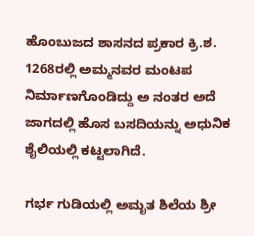ಹೊಂಬುಜದ ಶಾಸನದ ಪ್ರಕಾರ ಕ್ರಿ.ಶ. 1268ರಲ್ಲಿ ಅಮ್ಮನವರ ಮಂಟಪ ನಿರ್ಮಾಣಗೊಂಡಿದ್ದು ಅ ನಂತರ ಅದೆ ಜಾಗದಲ್ಲಿ ಹೊಸ ಬಸದಿಯನ್ನು ಅಧುನಿಕ ಶೈಲಿಯಲ್ಲಿ ಕಟ್ಟಲಾಗಿದೆ.

ಗರ್ಭ ಗುಡಿಯಲ್ಲಿ ಅಮೃತ ಶಿಲೆಯ ಶ್ರೀ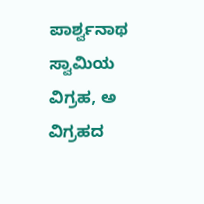ಪಾರ್ಶ್ವನಾಥ ಸ್ವಾಮಿಯ ವಿಗ್ರಹ, ಅ ವಿಗ್ರಹದ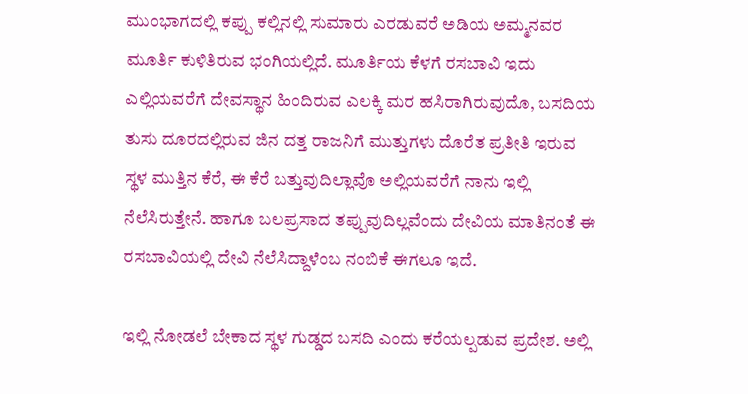ಮುಂಭಾಗದಲ್ಲಿ ಕಪ್ಪು ಕಲ್ಲಿನಲ್ಲಿ ಸುಮಾರು ಎರಡುವರೆ ಅಡಿಯ ಅಮ್ಮನವರ ಮೂರ್ತಿ ಕುಳಿತಿರುವ ಭಂಗಿಯಲ್ಲಿದೆ. ಮೂರ್ತಿಯ ಕೆಳಗೆ ರಸಬಾವಿ ಇದು ಎಲ್ಲಿಯವರೆಗೆ ದೇವಸ್ಥಾನ ಹಿಂದಿರುವ ಎಲಕ್ಕಿ ಮರ ಹಸಿರಾಗಿರುವುದೊ, ಬಸದಿಯ ತುಸು ದೂರದಲ್ಲಿರುವ ಜಿನ ದತ್ತ ರಾಜನಿಗೆ ಮುತ್ತುಗಳು ದೊರೆತ ಪ್ರತೀತಿ ಇರುವ ಸ್ಥಳ ಮುತ್ತಿನ ಕೆರೆ, ಈ ಕೆರೆ ಬತ್ತುವುದಿಲ್ಲಾವೊ ಅಲ್ಲಿಯವರೆಗೆ ನಾನು ಇಲ್ಲಿ ನೆಲೆಸಿರುತ್ತೇನೆ. ಹಾಗೂ ಬಲಪ್ರಸಾದ ತಪ್ಪುವುದಿಲ್ಲವೆಂದು ದೇವಿಯ ಮಾತಿನಂತೆ ಈ ರಸಬಾವಿಯಲ್ಲಿ ದೇವಿ ನೆಲೆಸಿದ್ದಾಳೆಂಬ ನಂಬಿಕೆ ಈಗಲೂ ಇದೆ.

ಇಲ್ಲಿ ನೋಡಲೆ ಬೇಕಾದ ಸ್ಥಳ ಗುಡ್ಡದ ಬಸದಿ ಎಂದು ಕರೆಯಲ್ಪಡುವ ಪ್ರದೇಶ. ಅಲ್ಲಿ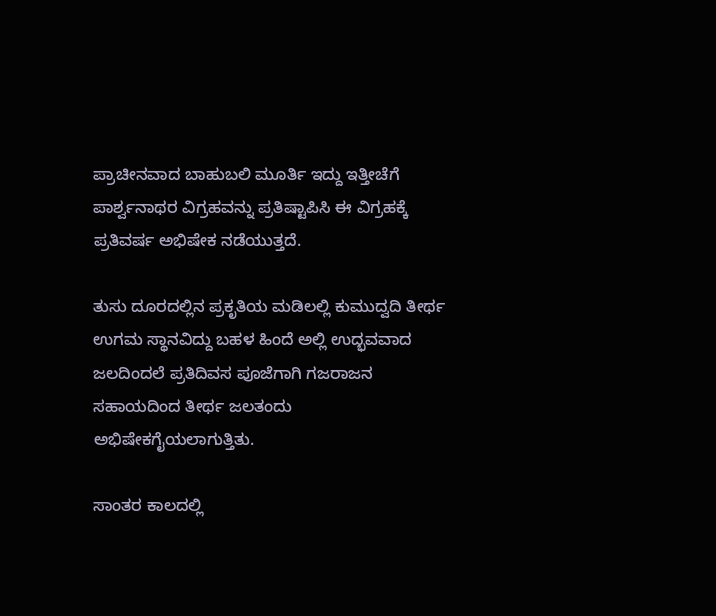ಪ್ರಾಚೀನವಾದ ಬಾಹುಬಲಿ ಮೂರ್ತಿ ಇದ್ದು ಇತ್ತೀಚೆಗೆ ಪಾರ್ಶ್ವನಾಥರ ವಿಗ್ರಹವನ್ನು ಪ್ರತಿಷ್ಟಾಪಿಸಿ ಈ ವಿಗ್ರಹಕ್ಕೆ ಪ್ರತಿವರ್ಷ ಅಭಿಷೇಕ ನಡೆಯುತ್ತದೆ.

ತುಸು ದೂರದಲ್ಲಿನ ಪ್ರಕೃತಿಯ ಮಡಿಲಲ್ಲಿ ಕುಮುದ್ವದಿ ತೀರ್ಥ ಉಗಮ ಸ್ಥಾನವಿದ್ದು ಬಹಳ ಹಿಂದೆ ಅಲ್ಲಿ ಉದ್ಭವವಾದ ಜಲದಿಂದಲೆ ಪ್ರತಿದಿವಸ ಪೂಜೆಗಾಗಿ ಗಜರಾಜನ ಸಹಾಯದಿಂದ ತೀರ್ಥ ಜಲತಂದು ಅಭಿಷೇಕಗೈಯಲಾಗುತ್ತಿತು.

ಸಾಂತರ ಕಾಲದಲ್ಲಿ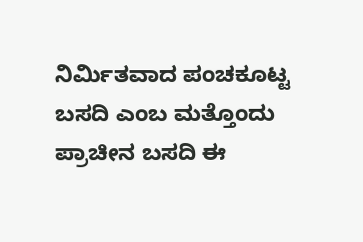ನಿರ್ಮಿತವಾದ ಪಂಚಕೂಟ್ಟ ಬಸದಿ ಎಂಬ ಮತ್ತೊಂದು ಪ್ರಾಚೀನ ಬಸದಿ ಈ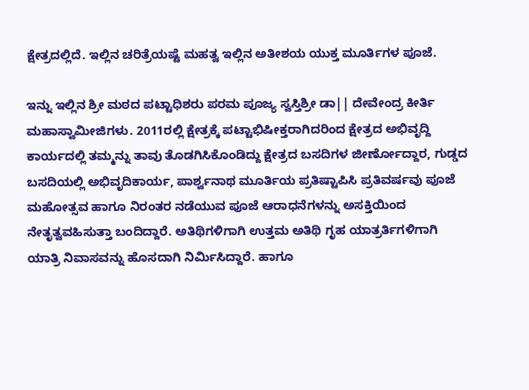ಕ್ಷೇತ್ರದಲ್ಲಿದೆ. ಇಲ್ಲಿನ ಚರಿತ್ರೆಯಷ್ಟೆ ಮಹತ್ವ ಇಲ್ಲಿನ ಅತೀಶಯ ಯುಕ್ತ ಮೂರ್ತಿಗಳ ಪೂಜೆ.

ಇನ್ನು ಇಲ್ಲಿನ ಶ್ರೀ ಮಠದ ಪಟ್ಟಾಧಿಶರು ಪರಮ ಪೂಜ್ಯ ಸ್ವಸ್ತಿಶ್ರೀ ಡಾ|| ದೇವೇಂದ್ರ ಕೀರ್ತಿ ಮಹಾಸ್ವಾಮೀಜಿಗಳು. 2011ರಲ್ಲಿ ಕ್ಷೇತ್ರಕ್ಕೆ ಪಟ್ಟಾಭಿಷೀಕ್ತರಾಗಿದರಿಂದ ಕ್ಷೇತ್ರದ ಅಭಿವೃದ್ದಿ ಕಾರ್ಯದಲ್ಲಿ ತಮ್ಮನ್ನು ತಾವು ತೊಡಗಿಸಿಕೊಂಡಿದ್ದು ಕ್ಷೇತ್ರದ ಬಸದಿಗಳ ಜೀರ್ಣೋದ್ದಾರ, ಗುಡ್ಡದ ಬಸದಿಯಲ್ಲಿ ಅಭಿವೃದಿಕಾರ್ಯ, ಪಾರ್ಶ್ವನಾಥ ಮೂರ್ತಿಯ ಪ್ರತಿಷ್ಟಾಪಿಸಿ ಪ್ರತಿವರ್ಷವು ಪೂಜೆ ಮಹೋತ್ಸವ ಹಾಗೂ ನಿರಂತರ ನಡೆಯುವ ಪೂಜೆ ಆರಾಧನೆಗಳನ್ನು ಅಸಕ್ತಿಯಿಂದ ನೇತೃತ್ವವಹಿಸುತ್ತಾ ಬಂದಿದ್ದಾರೆ. ಅತಿಥಿಗಳಿಗಾಗಿ ಉತ್ತಮ ಅತಿಥಿ ಗೃಹ ಯಾತ್ರರ್ತಿಗಳಿಗಾಗಿ ಯಾತ್ರಿ ನಿವಾಸವನ್ನು ಹೊಸದಾಗಿ ನಿರ್ಮಿಸಿದ್ದಾರೆ. ಹಾಗೂ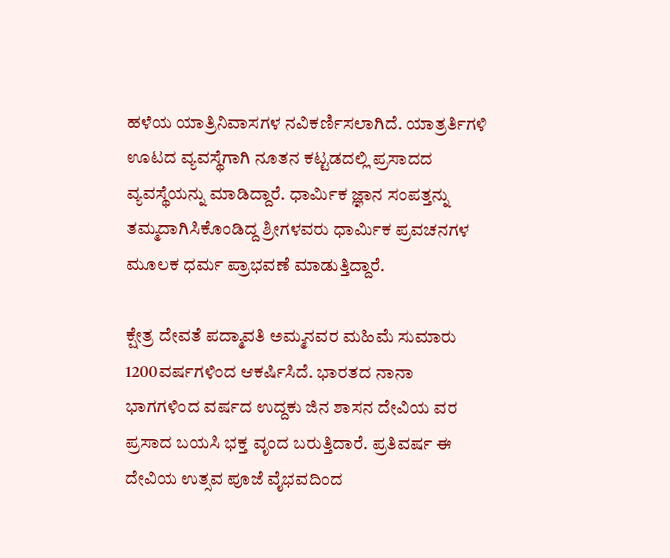ಹಳೆಯ ಯಾತ್ರಿನಿವಾಸಗಳ ನವಿಕರ್ಣಿಸಲಾಗಿದೆ. ಯಾತ್ರರ್ತಿಗಳಿ ಊಟದ ವ್ಯವಸ್ಥೆಗಾಗಿ ನೂತನ ಕಟ್ಟಡದಲ್ಲಿ ಪ್ರಸಾದದ ವ್ಯವಸ್ಥೆಯನ್ನು ಮಾಡಿದ್ದಾರೆ. ಧಾರ್ಮಿಕ ಜ್ಞಾನ ಸಂಪತ್ತನ್ನು ತಮ್ಮದಾಗಿಸಿಕೊಂಡಿದ್ದ ಶ್ರೀಗಳವರು ಧಾರ್ಮಿಕ ಪ್ರವಚನಗಳ ಮೂಲಕ ಧರ್ಮ ಪ್ರಾಭವಣೆ ಮಾಡುತ್ತಿದ್ದಾರೆ.

ಕ್ಷೇತ್ರ ದೇವತೆ ಪದ್ಮಾವತಿ ಅಮ್ಮನವರ ಮಹಿಮೆ ಸುಮಾರು 1200ವರ್ಷಗಳಿಂದ ಆಕರ್ಷಿಸಿದೆ. ಭಾರತದ ನಾನಾ ಭಾಗಗಳಿಂದ ವರ್ಷದ ಉದ್ದಕು ಜಿನ ಶಾಸನ ದೇವಿಯ ವರ ಪ್ರಸಾದ ಬಯಸಿ ಭಕ್ತ ವೃಂದ ಬರುತ್ತಿದಾರೆ. ಪ್ರತಿವರ್ಷ ಈ ದೇವಿಯ ಉತ್ಸವ ಪೂಜೆ ವೈಭವದಿಂದ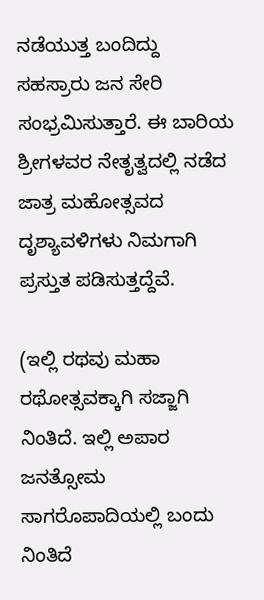ನಡೆಯುತ್ತ ಬಂದಿದ್ದು ಸಹಸ್ರಾರು ಜನ ಸೇರಿ ಸಂಭ್ರಮಿಸುತ್ತಾರೆ. ಈ ಬಾರಿಯ ಶ್ರೀಗಳವರ ನೇತೃತ್ವದಲ್ಲಿ ನಡೆದ ಜಾತ್ರ ಮಹೋತ್ಸವದ ದೃಶ್ಯಾವಳಿಗಳು ನಿಮಗಾಗಿ ಪ್ರಸ್ತುತ ಪಡಿಸುತ್ತದ್ದೆವೆ.

(ಇಲ್ಲಿ ರಥವು ಮಹಾ ರಥೋತ್ಸವಕ್ಕಾಗಿ ಸಜ್ಜಾಗಿ ನಿಂತಿದೆ. ಇಲ್ಲಿ ಅಪಾರ ಜನತ್ಸೋಮ ಸಾಗರೊಪಾದಿಯಲ್ಲಿ ಬಂದು ನಿಂತಿದೆ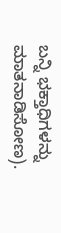ಬನ್ನಿ ಭಕ್ತಾಧಿಗಳನ್ನು ಮಾತನಾಡಿಸೋಣ).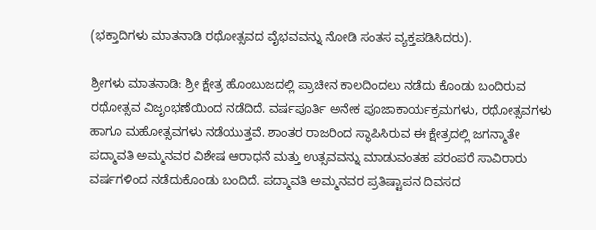(ಭಕ್ತಾದಿಗಳು ಮಾತನಾಡಿ ರಥೋತ್ಸವದ ವೈಭವವನ್ನು ನೋಡಿ ಸಂತಸ ವ್ಯಕ್ತಪಡಿಸಿದರು).

ಶ್ರೀಗಳು ಮಾತನಾಡಿ: ಶ್ರೀ ಕ್ಷೇತ್ರ ಹೊಂಬುಜದಲ್ಲಿ ಪ್ರಾಚೀನ ಕಾಲದಿಂದಲು ನಡೆದು ಕೊಂಡು ಬಂದಿರುವ ರಥೋತ್ಸವ ವಿಜೃಂಭಣೆಯಿಂದ ನಡೆದಿದೆ. ವರ್ಷಪೂರ್ತಿ ಅನೇಕ ಪೂಜಾಕಾರ್ಯಕ್ರಮಗಳು, ರಥೋತ್ಸವಗಳು ಹಾಗೂ ಮಹೋತ್ಸವಗಳು ನಡೆಯುತ್ತವೆ. ಶಾಂತರ ರಾಜರಿಂದ ಸ್ಥಾಪಿಸಿರುವ ಈ ಕ್ಷೇತ್ರದಲ್ಲಿ ಜಗನ್ಮಾತೇ ಪದ್ಮಾವತಿ ಅಮ್ಮನವರ ವಿಶೇಷ ಆರಾಧನೆ ಮತ್ತು ಉತ್ಸವವನ್ನು ಮಾಡುವಂತಹ ಪರಂಪರೆ ಸಾವಿರಾರು ವರ್ಷಗಳಿಂದ ನಡೆದುಕೊಂಡು ಬಂದಿದೆ. ಪದ್ಮಾವತಿ ಅಮ್ಮನವರ ಪ್ರತಿಷ್ಟಾಪನ ದಿವಸದ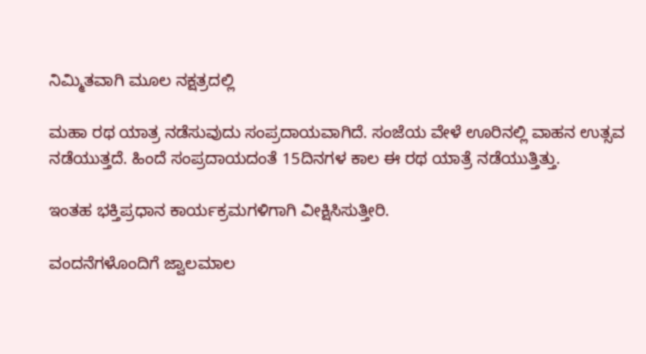ನಿಮ್ಮಿತವಾಗಿ ಮೂಲ ನಕ್ಷತ್ರದಲ್ಲಿ

ಮಹಾ ರಥ ಯಾತ್ರ ನಡೆಸುವುದು ಸಂಪ್ರದಾಯವಾಗಿದೆ. ಸಂಜೆಯ ವೇಳೆ ಊರಿನಲ್ಲಿ ವಾಹನ ಉತ್ಸವ ನಡೆಯುತ್ತದೆ. ಹಿಂದೆ ಸಂಪ್ರದಾಯದಂತೆ 15ದಿನಗಳ ಕಾಲ ಈ ರಥ ಯಾತ್ರೆ ನಡೆಯುತ್ತಿತ್ತು.

ಇಂತಹ ಭಕ್ತಿಪ್ರಧಾನ ಕಾರ್ಯಕ್ರಮಗಳಿಗಾಗಿ ವೀಕ್ಷಿಸಿಸುತ್ತೀರಿ.

ವಂದನೆಗಳೊಂದಿಗೆ ಜ್ವಾಲಮಾಲ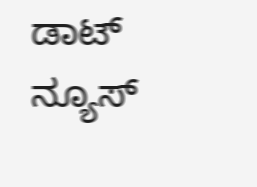ಡಾಟ್ ನ್ಯೂಸ್